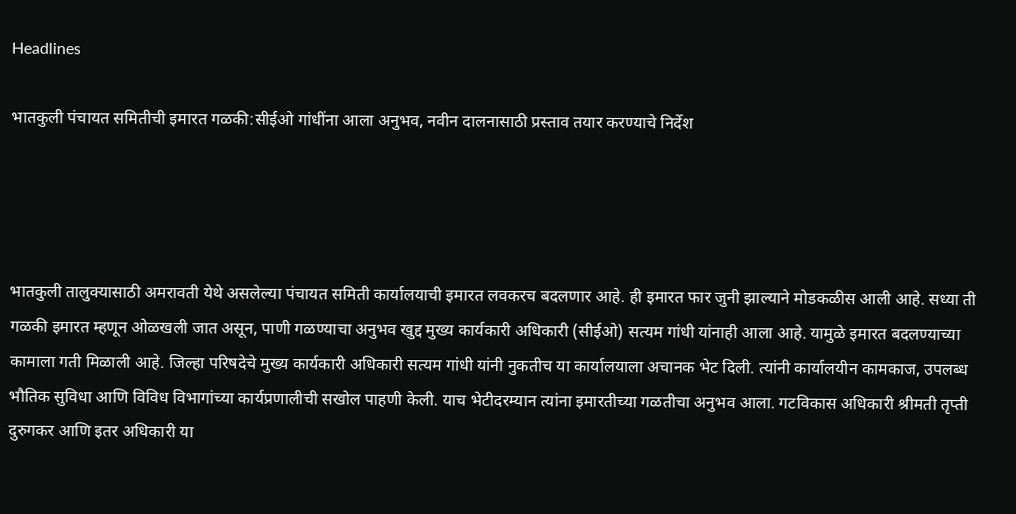Headlines

भातकुली पंचायत समितीची इमारत गळकी:सीईओ गांधींना आला अनुभव, नवीन दालनासाठी प्रस्ताव तयार करण्याचे निर्देश




भातकुली तालुक्यासाठी अमरावती येथे असलेल्या पंचायत समिती कार्यालयाची इमारत लवकरच बदलणार आहे. ही इमारत फार जुनी झाल्याने मोडकळीस आली आहे. सध्या ती गळकी इमारत म्हणून ओळखली जात असून, पाणी गळण्याचा अनुभव खुद्द मुख्य कार्यकारी अधिकारी (सीईओ) सत्यम गांधी यांनाही आला आहे. यामुळे इमारत बदलण्याच्या कामाला गती मिळाली आहे. जिल्हा परिषदेचे मुख्य कार्यकारी अधिकारी सत्यम गांधी यांनी नुकतीच या कार्यालयाला अचानक भेट दिली. त्यांनी कार्यालयीन कामकाज, उपलब्ध भौतिक सुविधा आणि विविध विभागांच्या कार्यप्रणालीची सखोल पाहणी केली. याच भेटीदरम्यान त्यांना इमारतीच्या गळतीचा अनुभव आला. गटविकास अधिकारी श्रीमती तृप्ती दुरुगकर आणि इतर अधिकारी या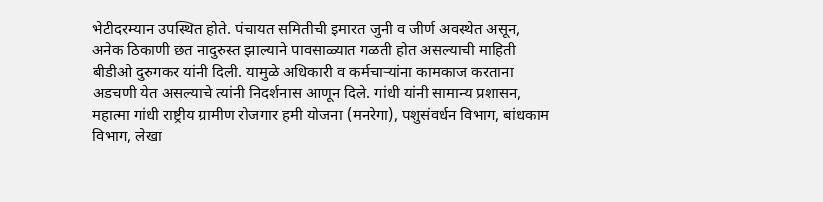भेटीदरम्यान उपस्थित होते. पंचायत समितीची इमारत जुनी व जीर्ण अवस्थेत असून, अनेक ठिकाणी छत नादुरुस्त झाल्याने पावसाळ्यात गळती होत असल्याची माहिती बीडीओ दुरुगकर यांनी दिली. यामुळे अधिकारी व कर्मचाऱ्यांना कामकाज करताना अडचणी येत असल्याचे त्यांनी निदर्शनास आणून दिले. गांधी यांनी सामान्य प्रशासन, महात्मा गांधी राष्ट्रीय ग्रामीण रोजगार हमी योजना (मनरेगा), पशुसंवर्धन विभाग, बांधकाम विभाग, लेखा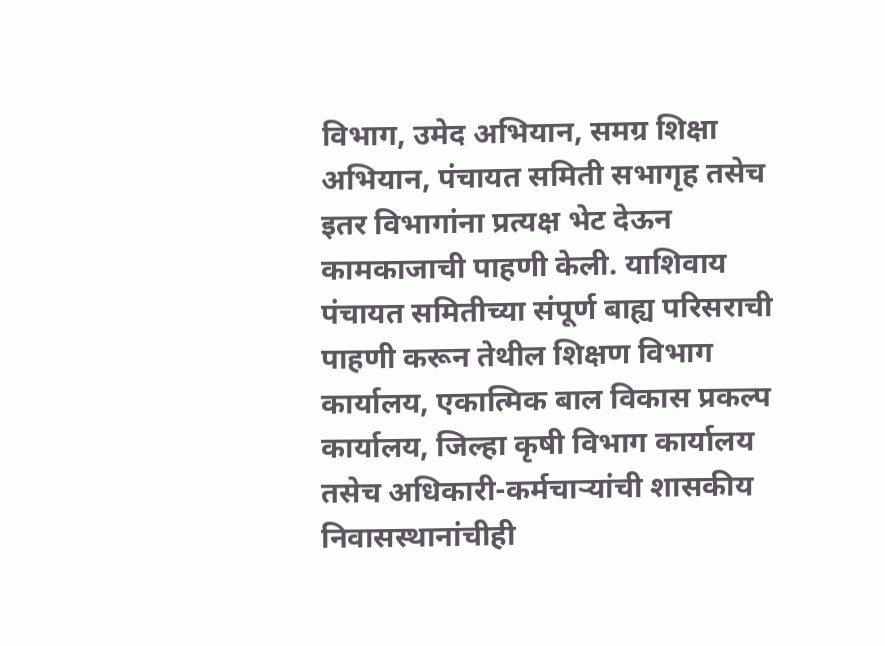विभाग, उमेद अभियान, समग्र शिक्षा अभियान, पंचायत समिती सभागृह तसेच इतर विभागांना प्रत्यक्ष भेट देऊन कामकाजाची पाहणी केली. याशिवाय पंचायत समितीच्या संपूर्ण बाह्य परिसराची पाहणी करून तेथील शिक्षण विभाग कार्यालय, एकात्मिक बाल विकास प्रकल्प कार्यालय, जिल्हा कृषी विभाग कार्यालय तसेच अधिकारी-कर्मचाऱ्यांची शासकीय निवासस्थानांचीही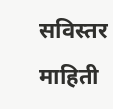सविस्तर माहिती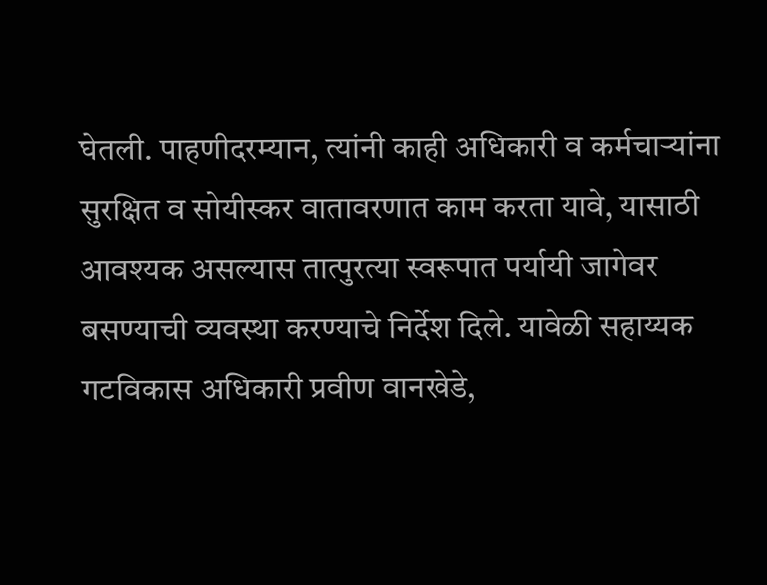घेतली. पाहणीदरम्यान, त्यांनी काही अधिकारी व कर्मचाऱ्यांना सुरक्षित व सोयीस्कर वातावरणात काम करता यावे, यासाठी आवश्यक असल्यास तात्पुरत्या स्वरूपात पर्यायी जागेवर बसण्याची व्यवस्था करण्याचे निर्देश दिले. यावेळी सहाय्यक गटविकास अधिकारी प्रवीण वानखेडे,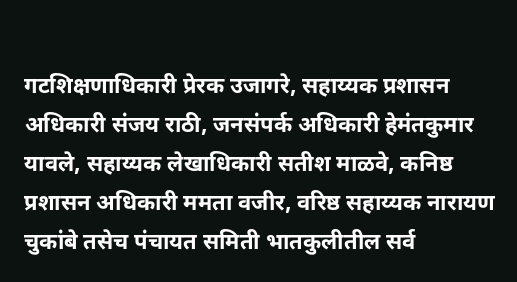गटशिक्षणाधिकारी प्रेरक उजागरे, सहाय्यक प्रशासन अधिकारी संजय राठी, जनसंपर्क अधिकारी हेमंतकुमार यावले, सहाय्यक लेखाधिकारी सतीश माळवे, कनिष्ठ प्रशासन अधिकारी ममता वजीर, वरिष्ठ सहाय्यक नारायण चुकांबे तसेच पंचायत समिती भातकुलीतील सर्व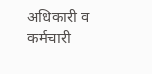अधिकारी व कर्मचारी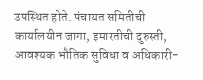उपस्थित होते. पंचायत समितीची कार्यालयीन जागा, इमारतीची दुरुस्ती, आवश्यक भौतिक सुविधा व अधिकारी-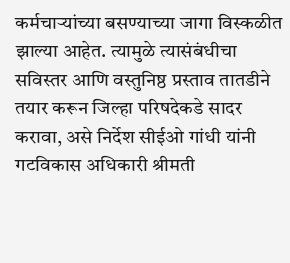कर्मचाऱ्यांच्या बसण्याच्या जागा विस्कळीत झाल्या आहेत. त्यामुळे त्यासंबंधीचा सविस्तर आणि वस्तुनिष्ठ प्रस्ताव तातडीने तयार करून जिल्हा परिषदेकडे सादर करावा, असे निर्देश सीईओ गांधी यांनी गटविकास अधिकारी श्रीमती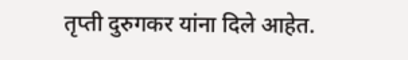तृप्ती दुरुगकर यांना दिले आहेत.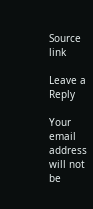Source link

Leave a Reply

Your email address will not be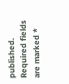published. Required fields are marked *